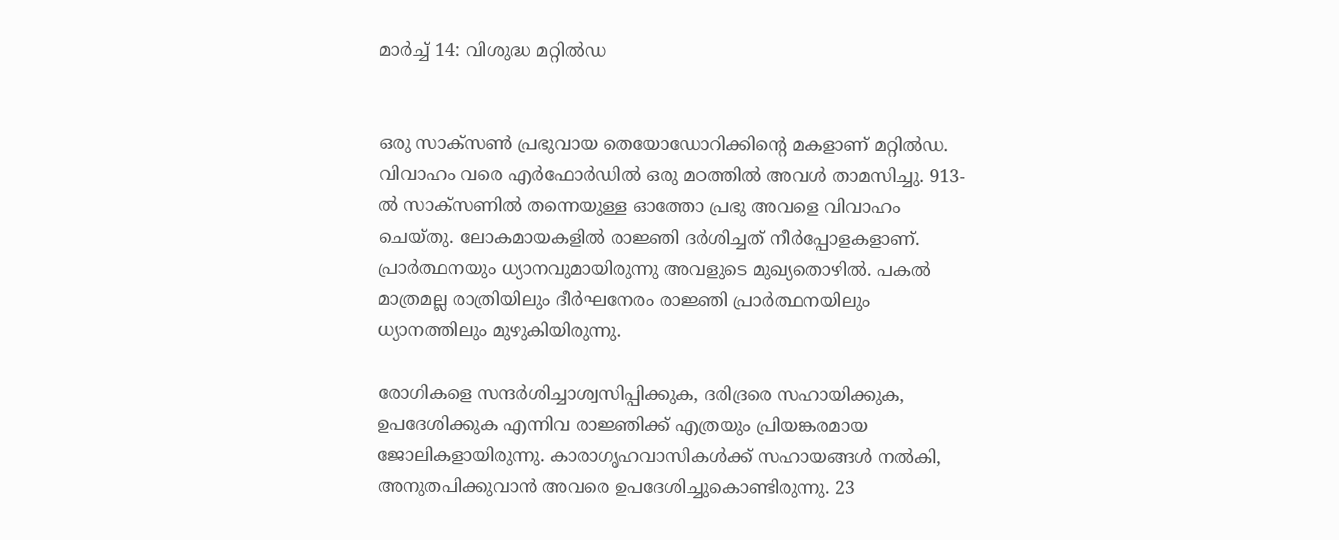മാര്‍ച്ച് 14: വിശുദ്ധ മറ്റില്‍ഡ


ഒരു സാക്‌സണ്‍ പ്രഭുവായ തെയോഡോറിക്കിന്റെ മകളാണ് മറ്റില്‍ഡ. വിവാഹം വരെ എര്‍ഫോര്‍ഡില്‍ ഒരു മഠത്തില്‍ അവള്‍ താമസിച്ചു. 913-ല്‍ സാക്‌സണില്‍ തന്നെയുള്ള ഓത്തോ പ്രഭു അവളെ വിവാഹം ചെയ്തു. ലോകമായകളില്‍ രാജ്ഞി ദര്‍ശിച്ചത് നീര്‍പ്പോളകളാണ്. പ്രാര്‍ത്ഥനയും ധ്യാനവുമായിരുന്നു അവളുടെ മുഖ്യതൊഴില്‍. പകല്‍ മാത്രമല്ല രാത്രിയിലും ദീര്‍ഘനേരം രാജ്ഞി പ്രാര്‍ത്ഥനയിലും ധ്യാനത്തിലും മുഴുകിയിരുന്നു.

രോഗികളെ സന്ദര്‍ശിച്ചാശ്വസിപ്പിക്കുക, ദരിദ്രരെ സഹായിക്കുക, ഉപദേശിക്കുക എന്നിവ രാജ്ഞിക്ക് എത്രയും പ്രിയങ്കരമായ ജോലികളായിരുന്നു. കാരാഗൃഹവാസികള്‍ക്ക് സഹായങ്ങള്‍ നല്‍കി, അനുതപിക്കുവാന്‍ അവരെ ഉപദേശിച്ചുകൊണ്ടിരുന്നു. 23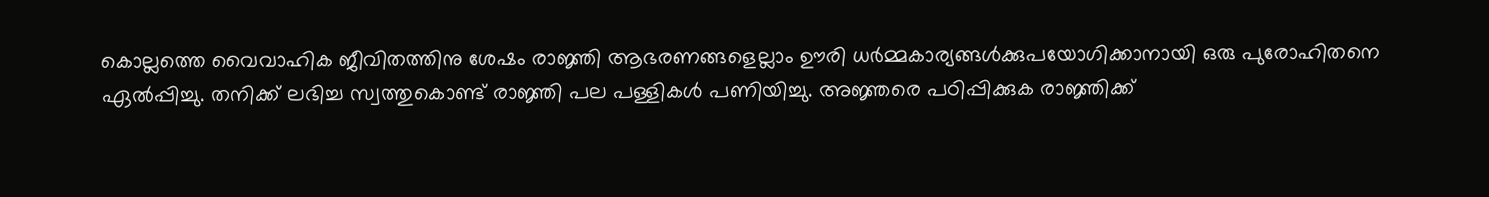കൊല്ലത്തെ വൈവാഹിക ജീവിതത്തിനു ശേഷം രാജ്ഞി ആഭരണങ്ങളെല്ലാം ഊരി ധര്‍മ്മകാര്യങ്ങള്‍ക്കുപയോഗിക്കാനായി ഒരു പുരോഹിതനെ ഏല്‍പ്പിച്ചു. തനിക്ക് ലഭിച്ച സ്വത്തുകൊണ്ട് രാജ്ഞി പല പള്ളികള്‍ പണിയിച്ചു. അജ്ഞരെ പഠിപ്പിക്കുക രാജ്ഞിക്ക്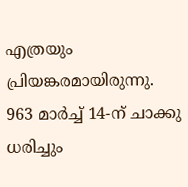എത്രയും പ്രിയങ്കരമായിരുന്നു. 963 മാര്‍ച്ച് 14-ന് ചാക്കു ധരിച്ചും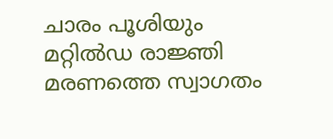ചാരം പൂശിയും മറ്റില്‍ഡ രാജ്ഞി മരണത്തെ സ്വാഗതം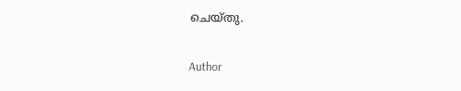ചെയ്തു.

Author